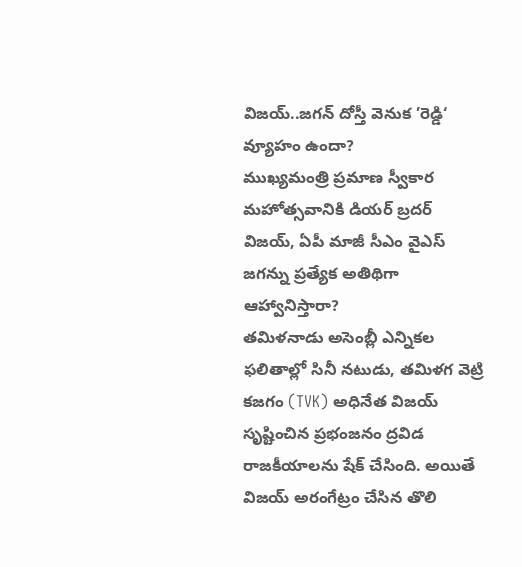విజయ్..జగన్ దోస్తీ వెనుక ’రెడ్డి‘ వ్యూహం ఉందా?
ముఖ్యమంత్రి ప్రమాణ స్వీకార మహోత్సవానికి డియర్ బ్రదర్ విజయ్, ఏపీ మాజీ సీఎం వైఎస్ జగన్ను ప్రత్యేక అతిథిగా ఆహ్వానిస్తారా?
తమిళనాడు అసెంబ్లీ ఎన్నికల ఫలితాల్లో సినీ నటుడు, తమిళగ వెట్రి కజగం (TVK) అధినేత విజయ్ సృష్టించిన ప్రభంజనం ద్రవిడ రాజకీయాలను షేక్ చేసింది. అయితే విజయ్ అరంగేట్రం చేసిన తొలి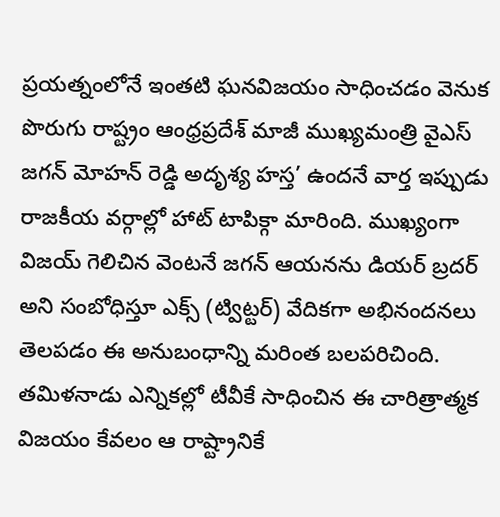ప్రయత్నంలోనే ఇంతటి ఘనవిజయం సాధించడం వెనుక పొరుగు రాష్ట్రం ఆంధ్రప్రదేశ్ మాజీ ముఖ్యమంత్రి వైఎస్ జగన్ మోహన్ రెడ్డి అదృశ్య హస్త’ ఉందనే వార్త ఇప్పుడు రాజకీయ వర్గాల్లో హాట్ టాపిక్గా మారింది. ముఖ్యంగా విజయ్ గెలిచిన వెంటనే జగన్ ఆయనను డియర్ బ్రదర్ అని సంబోధిస్తూ ఎక్స్ (ట్విట్టర్) వేదికగా అభినందనలు తెలపడం ఈ అనుబంధాన్ని మరింత బలపరిచింది. తమిళనాడు ఎన్నికల్లో టీవీకే సాధించిన ఈ చారిత్రాత్మక విజయం కేవలం ఆ రాష్ట్రానికే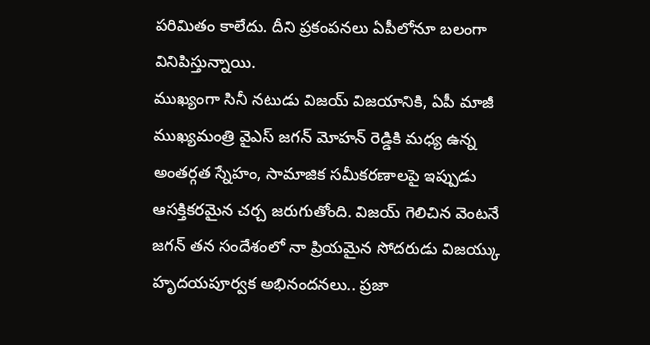పరిమితం కాలేదు. దీని ప్రకంపనలు ఏపీలోనూ బలంగా వినిపిస్తున్నాయి.
ముఖ్యంగా సినీ నటుడు విజయ్ విజయానికి, ఏపీ మాజీ ముఖ్యమంత్రి వైఎస్ జగన్ మోహన్ రెడ్డికి మధ్య ఉన్న అంతర్గత స్నేహం, సామాజిక సమీకరణాలపై ఇప్పుడు ఆసక్తికరమైన చర్చ జరుగుతోంది. విజయ్ గెలిచిన వెంటనే జగన్ తన సందేశంలో నా ప్రియమైన సోదరుడు విజయ్కు హృదయపూర్వక అభినందనలు.. ప్రజా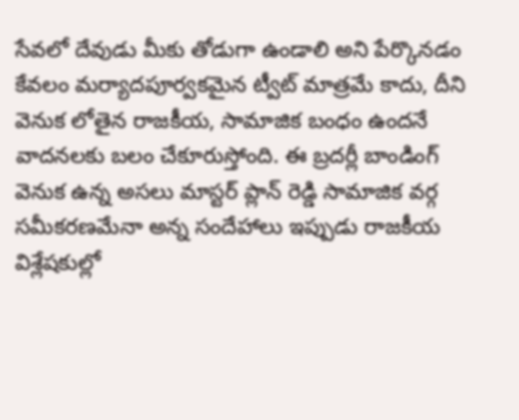సేవలో దేవుడు మీకు తోడుగా ఉండాలి అని పేర్కొనడం కేవలం మర్యాదపూర్వకమైన ట్వీట్ మాత్రమే కాదు, దీని వెనుక లోతైన రాజకీయ, సామాజిక బంధం ఉందనే వాదనలకు బలం చేకూరుస్తోంది. ఈ బ్రదర్లీ బాండింగ్ వెనుక ఉన్న అసలు మాస్టర్ ప్లాన్ రెడ్డి సామాజిక వర్గ సమీకరణమేనా అన్న సందేహాలు ఇప్పుడు రాజకీయ విశ్లేషకుల్లో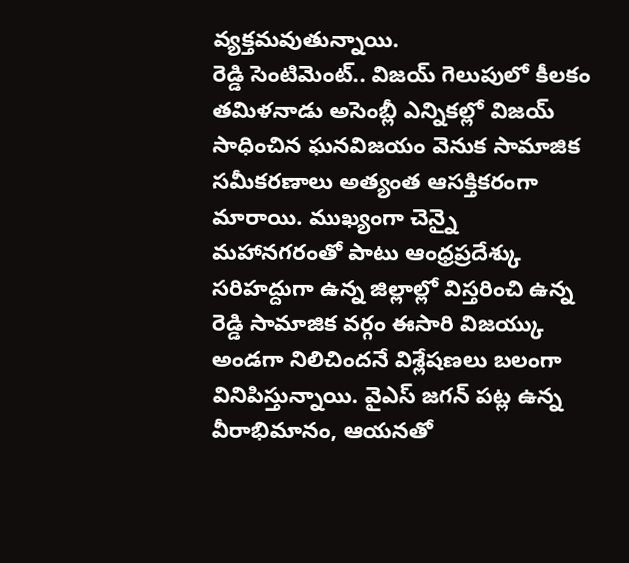వ్యక్తమవుతున్నాయి.
రెడ్డి సెంటిమెంట్.. విజయ్ గెలుపులో కీలకం
తమిళనాడు అసెంబ్లీ ఎన్నికల్లో విజయ్ సాధించిన ఘనవిజయం వెనుక సామాజిక సమీకరణాలు అత్యంత ఆసక్తికరంగా మారాయి. ముఖ్యంగా చెన్నై మహానగరంతో పాటు ఆంధ్రప్రదేశ్కు సరిహద్దుగా ఉన్న జిల్లాల్లో విస్తరించి ఉన్న రెడ్డి సామాజిక వర్గం ఈసారి విజయ్కు అండగా నిలిచిందనే విశ్లేషణలు బలంగా వినిపిస్తున్నాయి. వైఎస్ జగన్ పట్ల ఉన్న వీరాభిమానం, ఆయనతో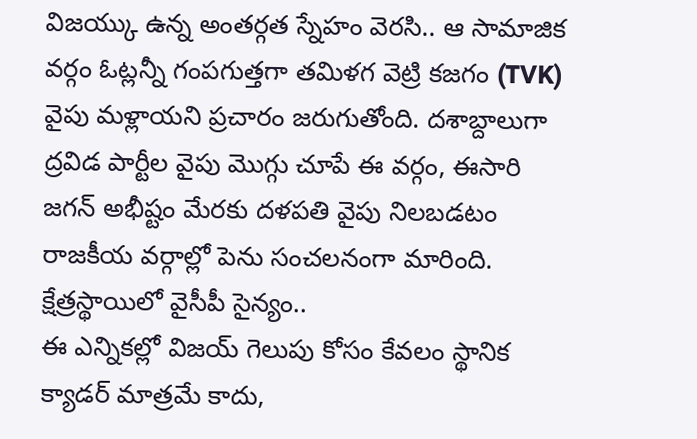విజయ్కు ఉన్న అంతర్గత స్నేహం వెరసి.. ఆ సామాజిక వర్గం ఓట్లన్నీ గంపగుత్తగా తమిళగ వెట్రి కజగం (TVK) వైపు మళ్లాయని ప్రచారం జరుగుతోంది. దశాబ్దాలుగా ద్రవిడ పార్టీల వైపు మొగ్గు చూపే ఈ వర్గం, ఈసారి జగన్ అభీష్టం మేరకు దళపతి వైపు నిలబడటం రాజకీయ వర్గాల్లో పెను సంచలనంగా మారింది.
క్షేత్రస్థాయిలో వైసీపీ సైన్యం..
ఈ ఎన్నికల్లో విజయ్ గెలుపు కోసం కేవలం స్థానిక క్యాడర్ మాత్రమే కాదు,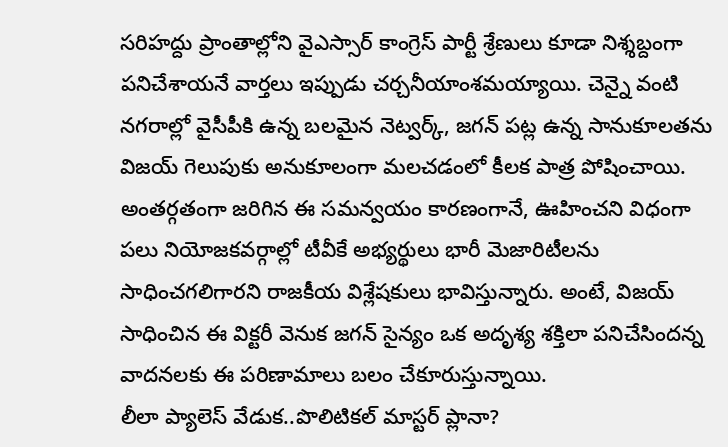సరిహద్దు ప్రాంతాల్లోని వైఎస్సార్ కాంగ్రెస్ పార్టీ శ్రేణులు కూడా నిశ్శబ్దంగా పనిచేశాయనే వార్తలు ఇప్పుడు చర్చనీయాంశమయ్యాయి. చెన్నై వంటి నగరాల్లో వైసీపీకి ఉన్న బలమైన నెట్వర్క్, జగన్ పట్ల ఉన్న సానుకూలతను విజయ్ గెలుపుకు అనుకూలంగా మలచడంలో కీలక పాత్ర పోషించాయి. అంతర్గతంగా జరిగిన ఈ సమన్వయం కారణంగానే, ఊహించని విధంగా పలు నియోజకవర్గాల్లో టీవీకే అభ్యర్థులు భారీ మెజారిటీలను సాధించగలిగారని రాజకీయ విశ్లేషకులు భావిస్తున్నారు. అంటే, విజయ్ సాధించిన ఈ విక్టరీ వెనుక జగన్ సైన్యం ఒక అదృశ్య శక్తిలా పనిచేసిందన్న వాదనలకు ఈ పరిణామాలు బలం చేకూరుస్తున్నాయి.
లీలా ప్యాలెస్ వేడుక..పొలిటికల్ మాస్టర్ ప్లానా?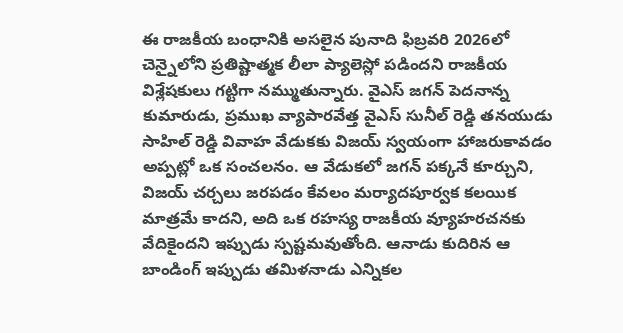ఈ రాజకీయ బంధానికి అసలైన పునాది ఫిబ్రవరి 2026లో చెన్నైలోని ప్రతిష్టాత్మక లీలా ప్యాలెస్లో పడిందని రాజకీయ విశ్లేషకులు గట్టిగా నమ్ముతున్నారు. వైఎస్ జగన్ పెదనాన్న కుమారుడు, ప్రముఖ వ్యాపారవేత్త వైఎస్ సునీల్ రెడ్డి తనయుడు సాహిల్ రెడ్డి వివాహ వేడుకకు విజయ్ స్వయంగా హాజరుకావడం అప్పట్లో ఒక సంచలనం. ఆ వేడుకలో జగన్ పక్కనే కూర్చుని, విజయ్ చర్చలు జరపడం కేవలం మర్యాదపూర్వక కలయిక మాత్రమే కాదని, అది ఒక రహస్య రాజకీయ వ్యూహరచనకు వేదికైందని ఇప్పుడు స్పష్టమవుతోంది. ఆనాడు కుదిరిన ఆ బాండింగ్ ఇప్పుడు తమిళనాడు ఎన్నికల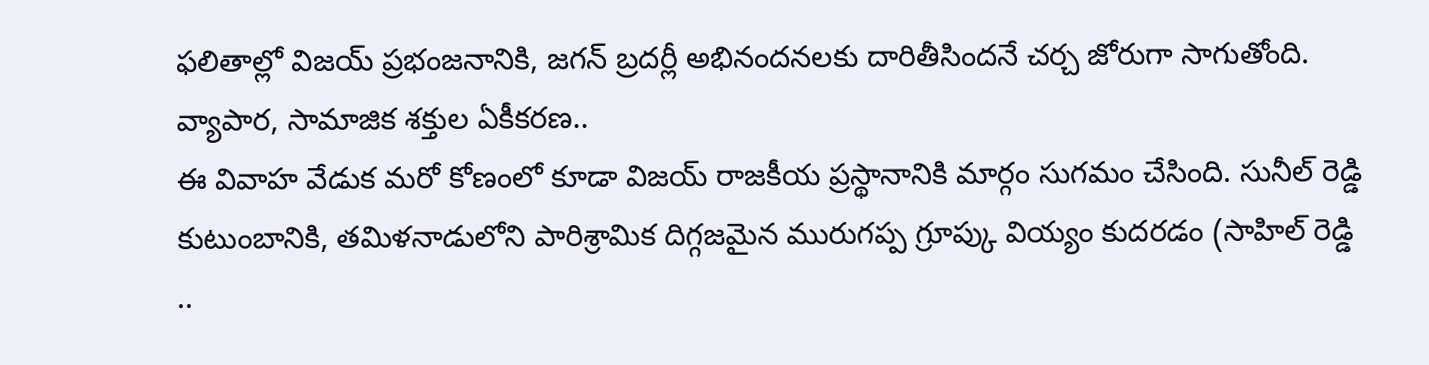ఫలితాల్లో విజయ్ ప్రభంజనానికి, జగన్ బ్రదర్లీ అభినందనలకు దారితీసిందనే చర్చ జోరుగా సాగుతోంది.
వ్యాపార, సామాజిక శక్తుల ఏకీకరణ..
ఈ వివాహ వేడుక మరో కోణంలో కూడా విజయ్ రాజకీయ ప్రస్థానానికి మార్గం సుగమం చేసింది. సునీల్ రెడ్డి కుటుంబానికి, తమిళనాడులోని పారిశ్రామిక దిగ్గజమైన మురుగప్ప గ్రూప్కు వియ్యం కుదరడం (సాహిల్ రెడ్డి ..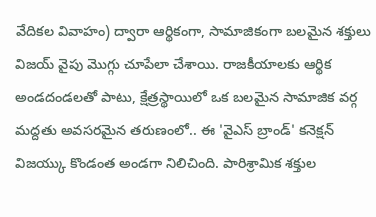వేదికల వివాహం) ద్వారా ఆర్థికంగా, సామాజికంగా బలమైన శక్తులు విజయ్ వైపు మొగ్గు చూపేలా చేశాయి. రాజకీయాలకు ఆర్థిక అండదండలతో పాటు, క్షేత్రస్థాయిలో ఒక బలమైన సామాజిక వర్గ మద్దతు అవసరమైన తరుణంలో.. ఈ 'వైఎస్ బ్రాండ్' కనెక్షన్ విజయ్కు కొండంత అండగా నిలిచింది. పారిశ్రామిక శక్తుల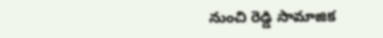నుంచి రెడ్డి సామాజిక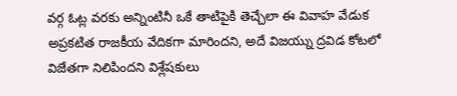వర్గ ఓట్ల వరకు అన్నింటినీ ఒకే తాటిపైకి తెచ్చేలా ఈ వివాహ వేడుక అప్రకటిత రాజకీయ వేదికగా మారిందని, అదే విజయ్ను ద్రవిడ కోటలో విజేతగా నిలిపిందని విశ్లేషకులు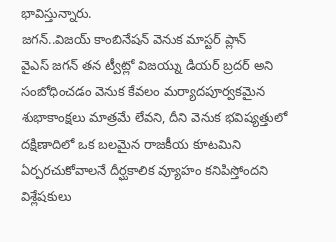భావిస్తున్నారు.
జగన్..విజయ్ కాంబినేషన్ వెనుక మాస్టర్ ప్లాన్
వైఎస్ జగన్ తన ట్వీట్లో విజయ్ను డియర్ బ్రదర్ అని సంబోధించడం వెనుక కేవలం మర్యాదపూర్వకమైన శుభాకాంక్షలు మాత్రమే లేవని, దీని వెనుక భవిష్యత్తులో దక్షిణాదిలో ఒక బలమైన రాజకీయ కూటమిని ఏర్పరచుకోవాలనే దీర్ఘకాలిక వ్యూహం కనిపిస్తోందని విశ్లేషకులు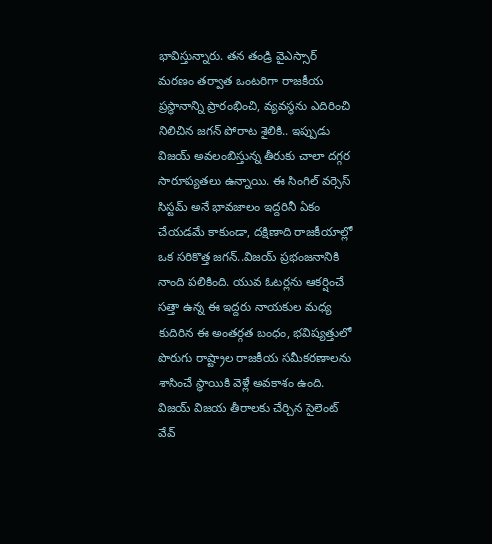భావిస్తున్నారు. తన తండ్రి వైఎస్సార్ మరణం తర్వాత ఒంటరిగా రాజకీయ ప్రస్థానాన్ని ప్రారంభించి, వ్యవస్థను ఎదిరించి నిలిచిన జగన్ పోరాట శైలికి.. ఇప్పుడు విజయ్ అవలంబిస్తున్న తీరుకు చాలా దగ్గర సారూప్యతలు ఉన్నాయి. ఈ సింగిల్ వర్సెస్ సిస్టమ్ అనే భావజాలం ఇద్దరినీ ఏకం చేయడమే కాకుండా, దక్షిణాది రాజకీయాల్లో ఒక సరికొత్త జగన్..విజయ్ ప్రభంజనానికి నాంది పలికింది. యువ ఓటర్లను ఆకర్షించే సత్తా ఉన్న ఈ ఇద్దరు నాయకుల మధ్య కుదిరిన ఈ అంతర్గత బంధం, భవిష్యత్తులో పొరుగు రాష్ట్రాల రాజకీయ సమీకరణాలను శాసించే స్థాయికి వెళ్లే అవకాశం ఉంది.
విజయ్ విజయ తీరాలకు చేర్చిన సైలెంట్ వేవ్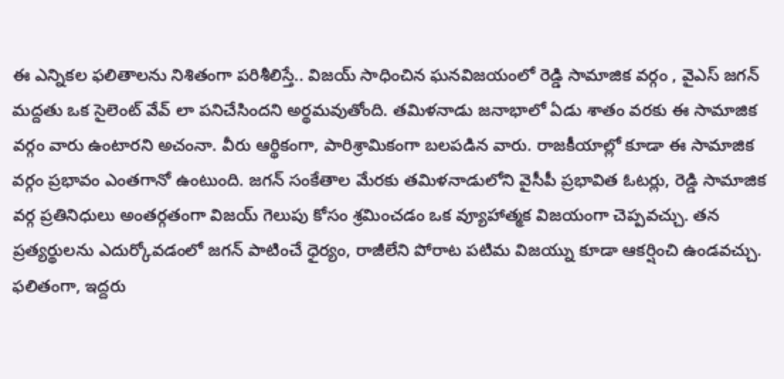ఈ ఎన్నికల ఫలితాలను నిశితంగా పరిశీలిస్తే.. విజయ్ సాధించిన ఘనవిజయంలో రెడ్డి సామాజిక వర్గం , వైఎస్ జగన్ మద్దతు ఒక సైలెంట్ వేవ్ లా పనిచేసిందని అర్థమవుతోంది. తమిళనాడు జనాభాలో ఏడు శాతం వరకు ఈ సామాజిక వర్గం వారు ఉంటారని అచంనా. వీరు ఆర్థికంగా, పారిశ్రామికంగా బలపడిన వారు. రాజకీయాల్లో కూడా ఈ సామాజిక వర్గం ప్రభావం ఎంతగానో ఉంటుంది. జగన్ సంకేతాల మేరకు తమిళనాడులోని వైసీపీ ప్రభావిత ఓటర్లు, రెడ్డి సామాజిక వర్గ ప్రతినిధులు అంతర్గతంగా విజయ్ గెలుపు కోసం శ్రమించడం ఒక వ్యూహాత్మక విజయంగా చెప్పవచ్చు. తన ప్రత్యర్థులను ఎదుర్కోవడంలో జగన్ పాటించే ధైర్యం, రాజీలేని పోరాట పటిమ విజయ్ను కూడా ఆకర్షించి ఉండవచ్చు. ఫలితంగా, ఇద్దరు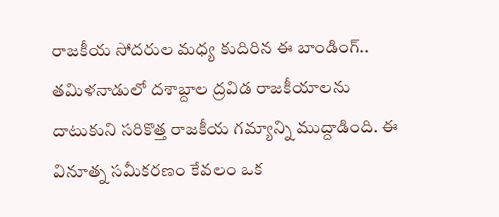రాజకీయ సోదరుల మధ్య కుదిరిన ఈ బాండింగ్.. తమిళనాడులో దశాబ్దాల ద్రవిడ రాజకీయాలను దాటుకుని సరికొత్త రాజకీయ గమ్యాన్ని ముద్దాడింది. ఈ వినూత్న సమీకరణం కేవలం ఒక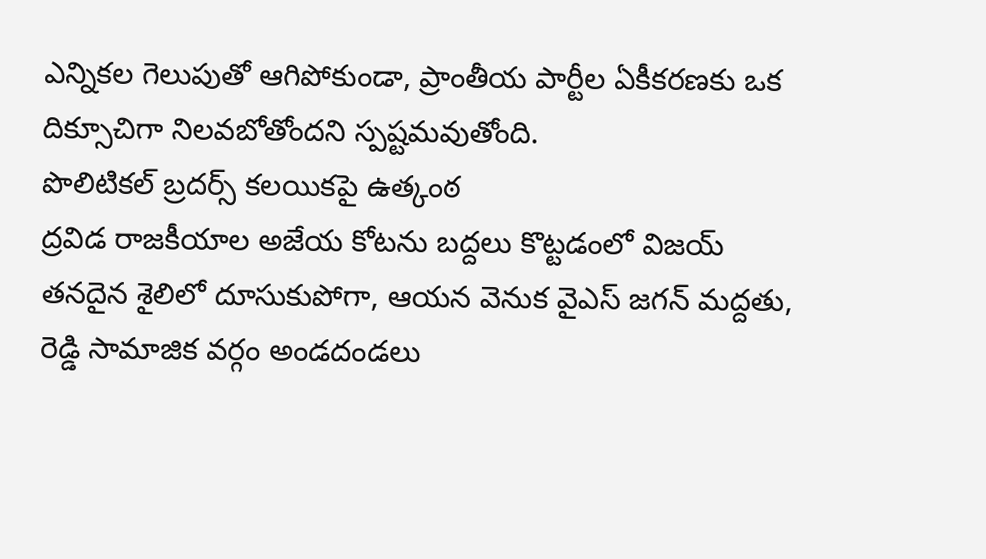ఎన్నికల గెలుపుతో ఆగిపోకుండా, ప్రాంతీయ పార్టీల ఏకీకరణకు ఒక దిక్సూచిగా నిలవబోతోందని స్పష్టమవుతోంది.
పొలిటికల్ బ్రదర్స్ కలయికపై ఉత్కంఠ
ద్రవిడ రాజకీయాల అజేయ కోటను బద్దలు కొట్టడంలో విజయ్ తనదైన శైలిలో దూసుకుపోగా, ఆయన వెనుక వైఎస్ జగన్ మద్దతు, రెడ్డి సామాజిక వర్గం అండదండలు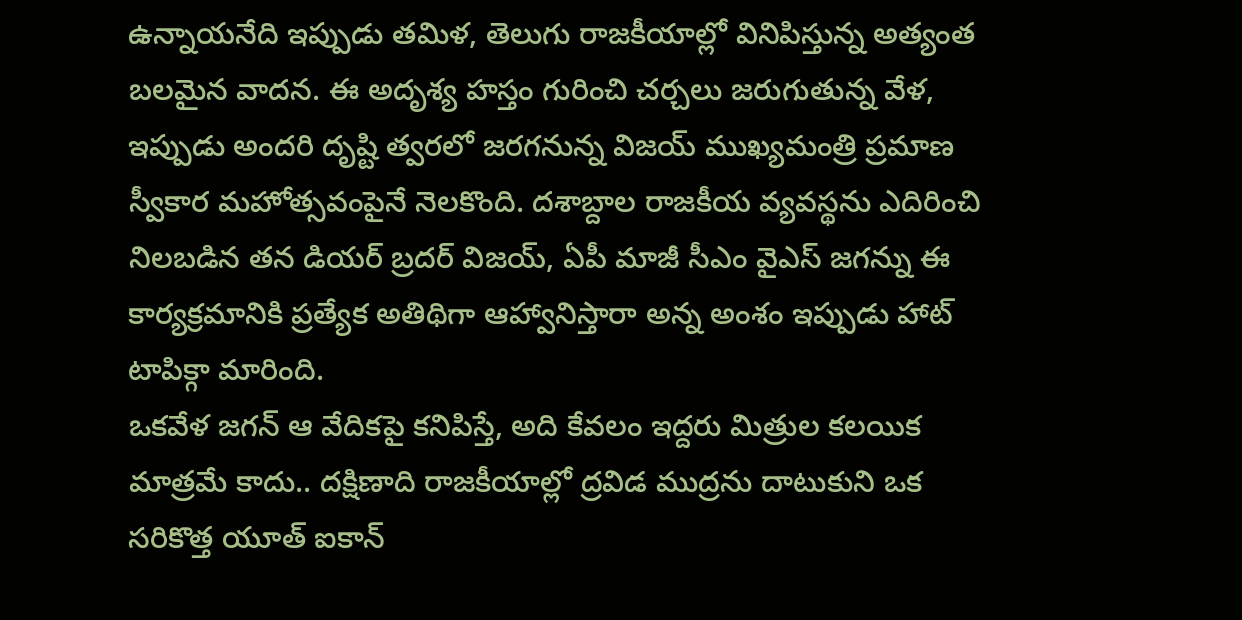ఉన్నాయనేది ఇప్పుడు తమిళ, తెలుగు రాజకీయాల్లో వినిపిస్తున్న అత్యంత బలమైన వాదన. ఈ అదృశ్య హస్తం గురించి చర్చలు జరుగుతున్న వేళ, ఇప్పుడు అందరి దృష్టి త్వరలో జరగనున్న విజయ్ ముఖ్యమంత్రి ప్రమాణ స్వీకార మహోత్సవంపైనే నెలకొంది. దశాబ్దాల రాజకీయ వ్యవస్థను ఎదిరించి నిలబడిన తన డియర్ బ్రదర్ విజయ్, ఏపీ మాజీ సీఎం వైఎస్ జగన్ను ఈ కార్యక్రమానికి ప్రత్యేక అతిథిగా ఆహ్వానిస్తారా అన్న అంశం ఇప్పుడు హాట్ టాపిక్గా మారింది.
ఒకవేళ జగన్ ఆ వేదికపై కనిపిస్తే, అది కేవలం ఇద్దరు మిత్రుల కలయిక మాత్రమే కాదు.. దక్షిణాది రాజకీయాల్లో ద్రవిడ ముద్రను దాటుకుని ఒక సరికొత్త యూత్ ఐకాన్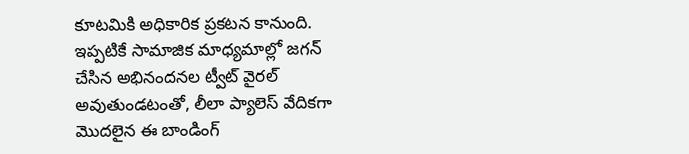కూటమికి అధికారిక ప్రకటన కానుంది. ఇప్పటికే సామాజిక మాధ్యమాల్లో జగన్ చేసిన అభినందనల ట్వీట్ వైరల్ అవుతుండటంతో, లీలా ప్యాలెస్ వేదికగా మొదలైన ఈ బాండింగ్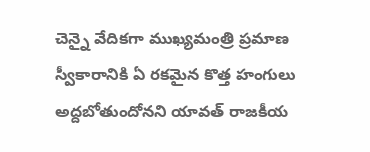చెన్నై వేదికగా ముఖ్యమంత్రి ప్రమాణ స్వీకారానికి ఏ రకమైన కొత్త హంగులు అద్దబోతుందోనని యావత్ రాజకీయ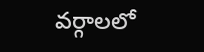వర్గాలలో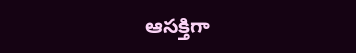ఆసక్తిగా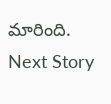మారింది.
Next Story